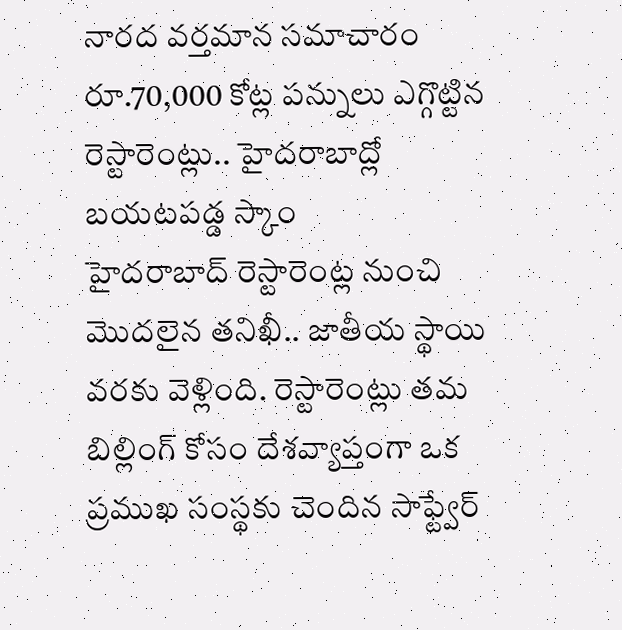నారద వర్తమాన సమాచారం
రూ.70,000 కోట్ల పన్నులు ఎగ్గొట్టిన రెస్టారెంట్లు.. హైదరాబాద్లో బయటపడ్డ స్కాం
హైదరాబాద్ రెస్టారెంట్ల నుంచి మొదలైన తనిఖీ.. జాతీయ స్థాయి వరకు వెళ్లింది. రెస్టారెంట్లు తమ బిల్లింగ్ కోసం దేశవ్యాప్తంగా ఒక ప్రముఖ సంస్థకు చెందిన సాఫ్ట్వేర్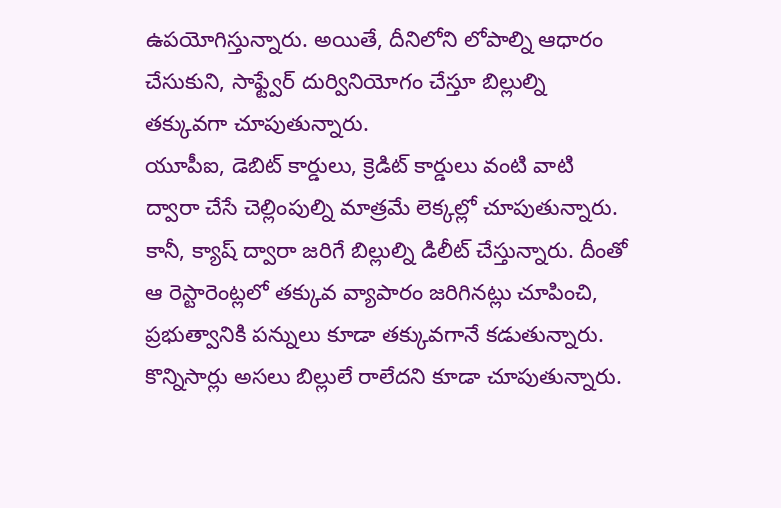ఉపయోగిస్తున్నారు. అయితే, దీనిలోని లోపాల్ని ఆధారం చేసుకుని, సాఫ్ట్వేర్ దుర్వినియోగం చేస్తూ బిల్లుల్ని తక్కువగా చూపుతున్నారు.
యూపీఐ, డెబిట్ కార్డులు, క్రెడిట్ కార్డులు వంటి వాటి ద్వారా చేసే చెల్లింపుల్ని మాత్రమే లెక్కల్లో చూపుతున్నారు. కానీ, క్యాష్ ద్వారా జరిగే బిల్లుల్ని డిలీట్ చేస్తున్నారు. దీంతో ఆ రెస్టారెంట్లలో తక్కువ వ్యాపారం జరిగినట్లు చూపించి, ప్రభుత్వానికి పన్నులు కూడా తక్కువగానే కడుతున్నారు. కొన్నిసార్లు అసలు బిల్లులే రాలేదని కూడా చూపుతున్నారు.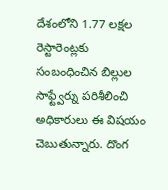దేశంలోని 1.77 లక్షల రెస్టారెంట్లకు సంబంధించిన బిల్లుల సాఫ్ట్వేర్ను పరిశీలించి అధికారులు ఈ విషయం చెబుతున్నారు. దొంగ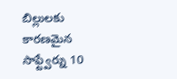బిల్లులకు కారణమైన సాఫ్ట్వేర్ను 10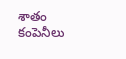శాతం కంపెనీలు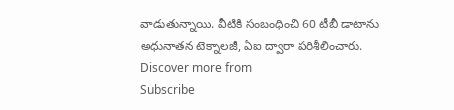వాడుతున్నాయి. వీటికి సంబంధించి 60 టీబీ డాటాను అధునాతన టెక్నాలజీ, ఏఐ ద్వారా పరిశీలించారు.
Discover more from
Subscribe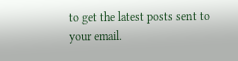to get the latest posts sent to your email.